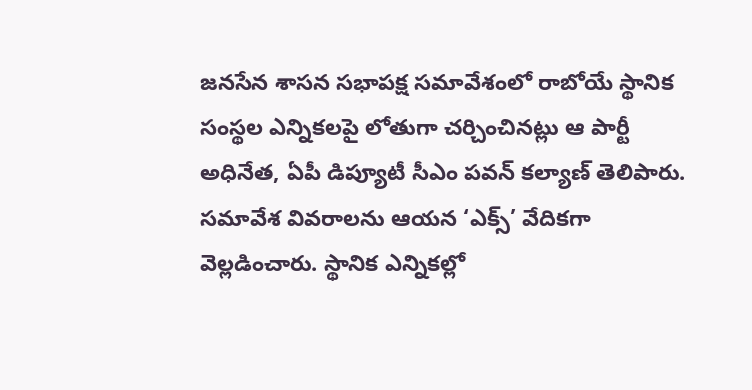జనసేన శాసన సభాపక్ష సమావేశంలో రాబోయే స్థానిక సంస్థల ఎన్నికలపై లోతుగా చర్చించినట్లు ఆ పార్టీ అధినేత, ఏపీ డిప్యూటీ సీఎం పవన్ కల్యాణ్ తెలిపారు. సమావేశ వివరాలను ఆయన ‘ఎక్స్’ వేదికగా వెల్లడించారు. స్థానిక ఎన్నికల్లో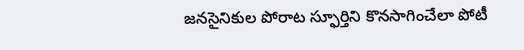జనసైనికుల పోరాట స్ఫూర్తిని కొనసాగించేలా పోటీ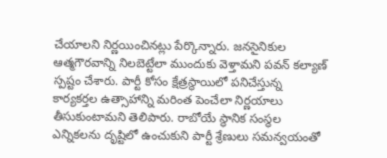చేయాలని నిర్ణయించినట్లు పేర్కొన్నారు. జనసైనికుల ఆత్మగౌరవాన్ని నిలబెట్టేలా ముందుకు వెళ్తామని పవన్ కల్యాణ్ స్పష్టం చేశారు. పార్టీ కోసం క్షేత్రస్థాయిలో పనిచేస్తున్న కార్యకర్తల ఉత్సాహాన్ని మరింత పెంచేలా నిర్ణయాలు తీసుకుంటామని తెలిపారు. రాబోయే స్థానిక సంస్థల ఎన్నికలను దృష్టిలో ఉంచుకుని పార్టీ శ్రేణులు సమన్వయంతో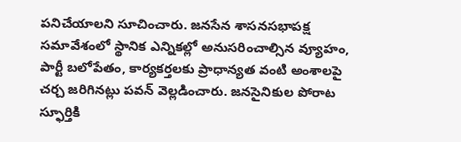పనిచేయాలని సూచించారు. జనసేన శాసనసభాపక్ష సమావేశంలో స్థానిక ఎన్నికల్లో అనుసరించాల్సిన వ్యూహం, పార్టీ బలోపేతం, కార్యకర్తలకు ప్రాధాన్యత వంటి అంశాలపై చర్చ జరిగినట్లు పవన్ వెల్లడించారు. జనసైనికుల పోరాట స్ఫూర్తికి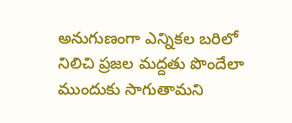అనుగుణంగా ఎన్నికల బరిలో నిలిచి ప్రజల మద్దతు పొందేలా ముందుకు సాగుతామని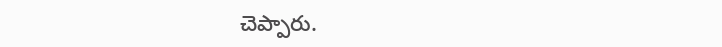చెప్పారు.